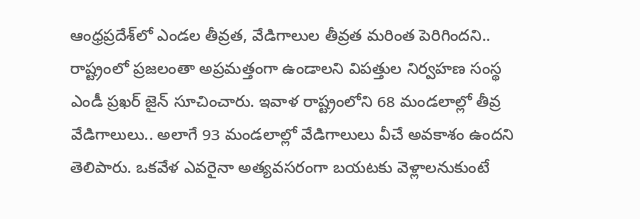ఆంధ్రప్రదేశ్‌లో ఎండల తీవ్రత, వేడిగాలుల తీవ్రత మరింత పెరిగిందని.. రాష్ట్రంలో ప్రజలంతా అప్రమత్తంగా ఉండాలని విపత్తుల నిర్వహణ సంస్థ ఎండీ ప్రఖర్ జైన్ సూచించారు. ఇవాళ రాష్ట్రంలోని 68 మండలాల్లో తీవ్ర వేడిగాలులు.. అలాగే 93 మండలాల్లో వేడిగాలులు వీచే అవకాశం ఉందని తెలిపారు. ఒకవేళ ఎవరైనా అత్యవసరంగా బయటకు వెళ్లాలనుకుంటే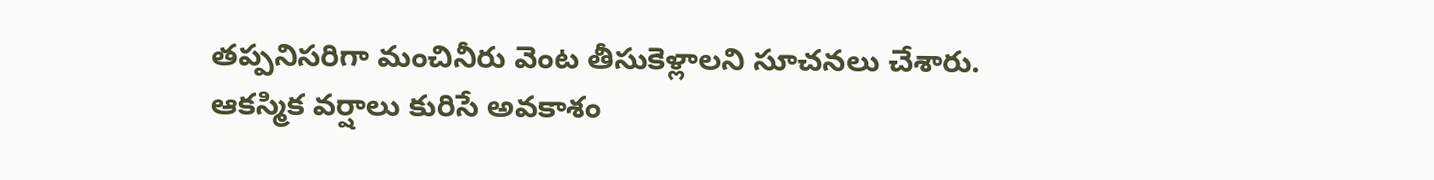తప్పనిసరిగా మంచినీరు వెంట తీసుకెళ్లాలని సూచనలు చేశారు. ఆకస్మిక వర్షాలు కురిసే అవకాశం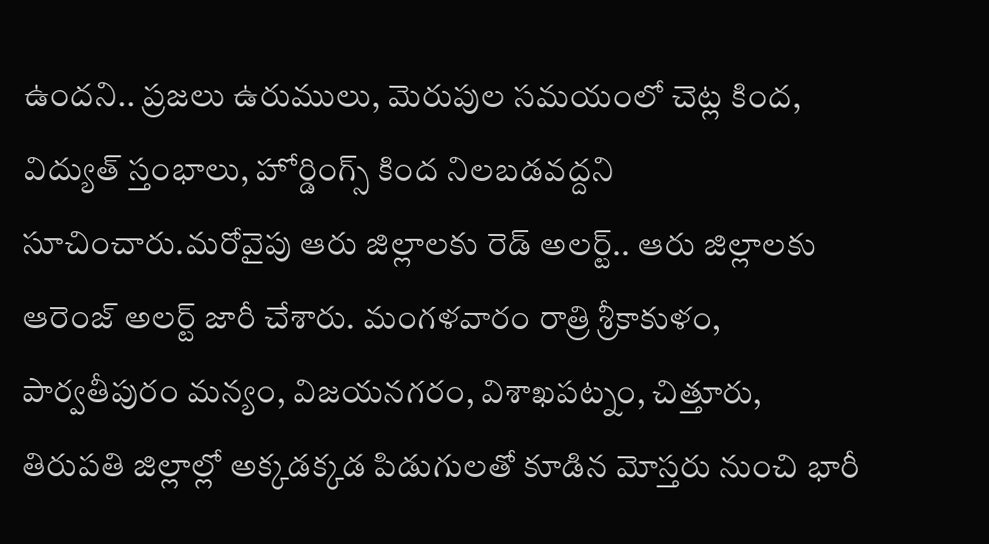ఉందని.. ప్రజలు ఉరుములు, మెరుపుల సమయంలో చెట్ల కింద, విద్యుత్ స్తంభాలు, హోర్డింగ్స్ కింద నిలబడవద్దని సూచించారు.మరోవైపు ఆరు జిల్లాలకు రెడ్ అలర్ట్.. ఆరు జిల్లాలకు ఆరెంజ్ అలర్ట్ జారీ చేశారు. మంగళవారం రాత్రి శ్రీకాకుళం, పార్వతీపురం మన్యం, విజయనగరం, విశాఖపట్నం, చిత్తూరు, తిరుపతి జిల్లాల్లో అక్కడక్కడ పిడుగులతో కూడిన మోస్తరు నుంచి భారీ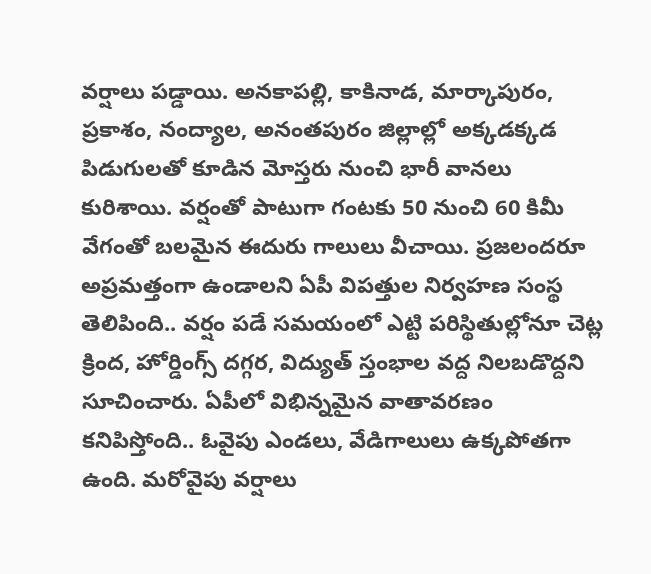వర్షాలు పడ్డాయి. అనకాపల్లి, కాకినాడ, మార్కాపురం, ప్రకాశం, నంద్యాల, అనంతపురం జిల్లాల్లో అక్కడక్కడ పిడుగులతో కూడిన మోస్తరు నుంచి భారీ వానలు కురిశాయి. వర్షంతో పాటుగా గంటకు 50 నుంచి 60 కిమీ వేగంతో బలమైన ఈదురు గాలులు వీచాయి. ప్రజలందరూ అప్రమత్తంగా ఉండాలని ఏపీ విపత్తుల నిర్వహణ సంస్థ తెలిపింది.. వర్షం పడే సమయంలో ఎట్టి పరిస్థితుల్లోనూ చెట్ల క్రింద, హోర్డింగ్స్ దగ్గర, విద్యుత్ స్తంభాల వద్ద నిలబడొద్దని సూచించారు. ఏపీలో విభిన్నమైన వాతావరణం కనిపిస్తోంది.. ఓవైపు ఎండలు, వేడిగాలులు ఉక్కపోతగా ఉంది. మరోవైపు వర్షాలు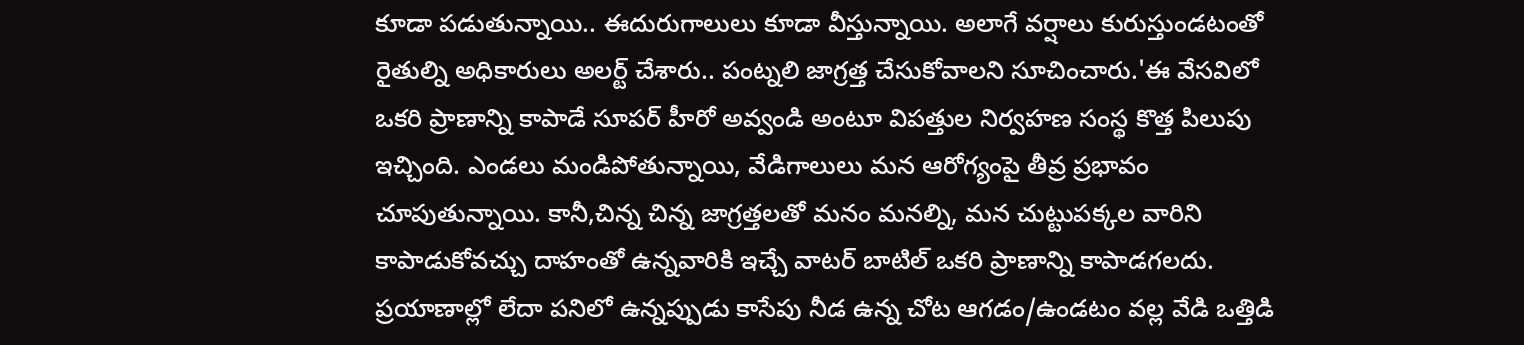కూడా పడుతున్నాయి.. ఈదురుగాలులు కూడా వీస్తున్నాయి. అలాగే వర్షాలు కురుస్తుండటంతో రైతుల్ని అధికారులు అలర్ట్ చేశారు.. పంట్నలి జాగ్రత్త చేసుకోవాలని సూచించారు.'ఈ వేసవిలో ఒకరి ప్రాణాన్ని కాపాడే సూపర్ హీరో అవ్వండి అంటూ విపత్తుల నిర్వహణ సంస్థ కొత్త పిలుపు ఇచ్చింది. ఎండలు మండిపోతున్నాయి, వేడిగాలులు మన ఆరోగ్యంపై తీవ్ర ప్రభావం చూపుతున్నాయి. కానీ,చిన్న చిన్న జాగ్రత్తలతో మనం మనల్ని, మన చుట్టుపక్కల వారిని కాపాడుకోవచ్చు దాహంతో ఉన్నవారికి ఇచ్చే వాటర్ బాటిల్ ఒకరి ప్రాణాన్ని కాపాడగలదు. ప్రయాణాల్లో లేదా పనిలో ఉన్నప్పుడు కాసేపు నీడ ఉన్న చోట ఆగడం/ఉండటం వల్ల వేడి ఒత్తిడి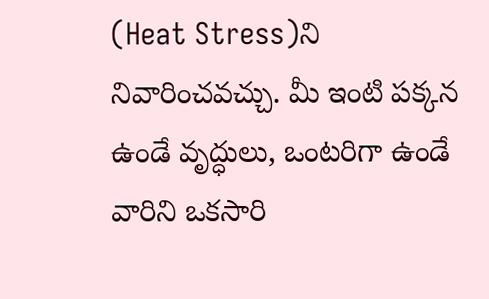(Heat Stress)ని నివారించవచ్చు. మీ ఇంటి పక్కన ఉండే వృద్ధులు, ఒంటరిగా ఉండే వారిని ఒకసారి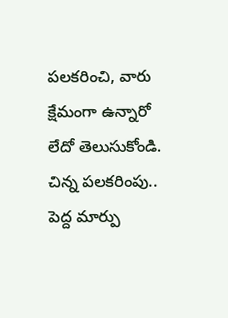పలకరించి, వారు క్షేమంగా ఉన్నారో లేదో తెలుసుకోండి. చిన్న పలకరింపు.. పెద్ద మార్పు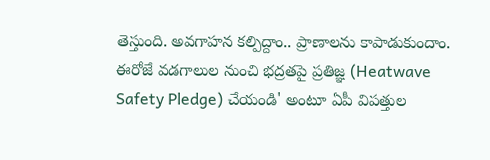తెస్తుంది. అవగాహన కల్పిద్దాం.. ప్రాణాలను కాపాడుకుందాం. ఈరోజే వడగాలుల నుంచి భద్రతపై ప్రతిజ్ఞ (Heatwave Safety Pledge) చేయండి' అంటూ ఏపీ విపత్తుల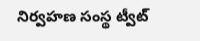నిర్వహణ సంస్థ ట్వీట్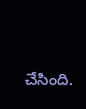చేసింది.